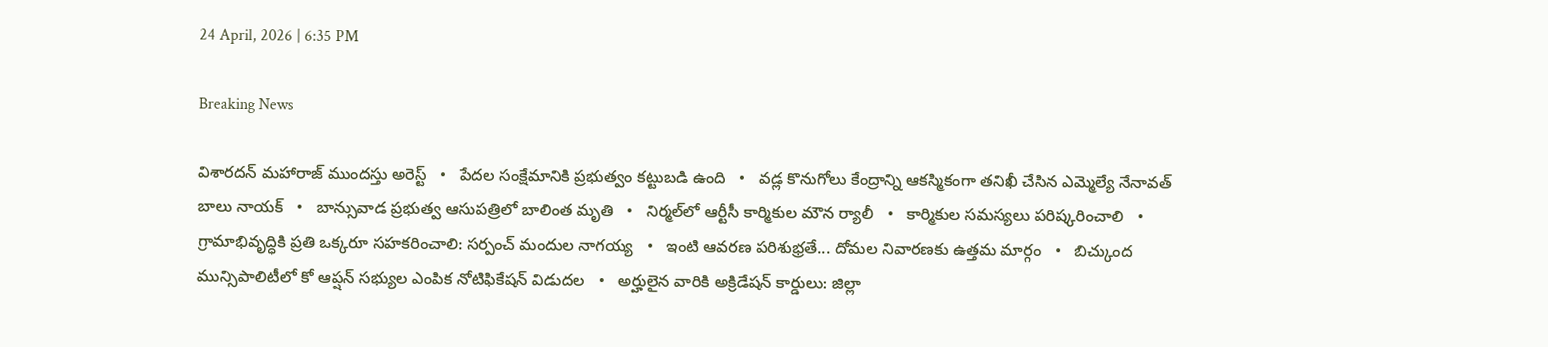24 April, 2026 | 6:35 PM

Breaking News

విశారదన్ మహారాజ్ ముందస్తు అరెస్ట్   •   పేదల సంక్షేమానికి ప్రభుత్వం కట్టుబడి ఉంది   •   వడ్ల కొనుగోలు కేంద్రాన్ని ఆకస్మికంగా తనిఖీ చేసిన ఎమ్మెల్యే నేనావత్ బాలు నాయక్   •   బాన్సువాడ ప్రభుత్వ ఆసుపత్రిలో బాలింత మృతి   •   నిర్మల్‌లో ఆర్టీసీ కార్మికుల మౌన ర్యాలీ   •   కార్మికుల సమస్యలు పరిష్కరించాలి   •   గ్రామాభివృద్ధికి ప్రతి ఒక్కరూ సహకరించాలి: సర్పంచ్ మందుల నాగయ్య   •   ఇంటి ఆవరణ పరిశుభ్రతే... దోమల నివారణకు ఉత్తమ మార్గం   •   బిచ్కుంద మున్సిపాలిటీలో కో ఆప్షన్ సభ్యుల ఎంపిక నోటిఫికేషన్ విడుదల   •   అర్హులైన వారికి అక్రిడేషన్ కార్డులు: జిల్లా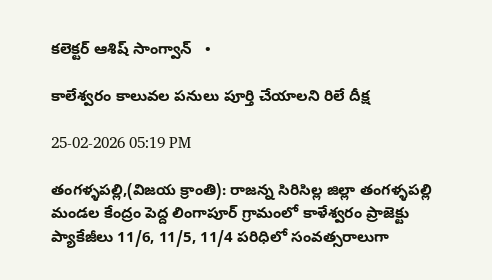కలెక్టర్ ఆశిష్ సాంగ్వాన్   •

కాలేశ్వరం కాలువల పనులు పూర్తి చేయాలని రిలే దీక్ష

25-02-2026 05:19 PM

తంగళ్ళపల్లి,(విజయ క్రాంతి): రాజన్న సిరిసిల్ల జిల్లా తంగళ్ళపల్లి మండల కేంద్రం పెద్ద లింగాపూర్ గ్రామంలో కాళేశ్వరం ప్రాజెక్టు ప్యాకేజీలు 11/6, 11/5, 11/4 పరిధిలో సంవత్సరాలుగా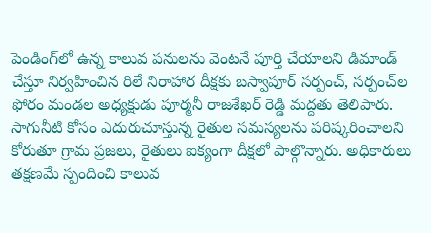పెండింగ్‌లో ఉన్న కాలువ పనులను వెంటనే పూర్తి చేయాలని డిమాండ్ చేస్తూ నిర్వహించిన రిలే నిరాహార దీక్షకు బస్వాపూర్ సర్పంచ్, సర్పంచ్‌ల ఫోరం మండల అధ్యక్షుడు పూర్మనీ రాజశేఖర్ రెడ్డి మద్దతు తెలిపారు. సాగునీటి కోసం ఎదురుచూస్తున్న రైతుల సమస్యలను పరిష్కరించాలని కోరుతూ గ్రామ ప్రజలు, రైతులు ఐక్యంగా దీక్షలో పాల్గొన్నారు. అధికారులు తక్షణమే స్పందించి కాలువ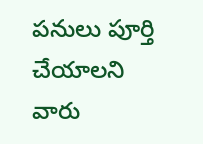పనులు పూర్తి చేయాలని వారు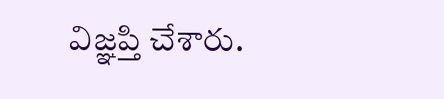విజ్ఞప్తి చేశారు.